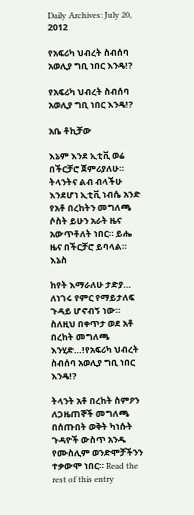Daily Archives: July 20, 2012

የአፍሪካ ህብረት ስብሰባ አወሊያ ግቢ ነበር እንዴ!?

የአፍሪካ ህብረት ስብሰባ አወሊያ ግቢ ነበር እንዴ!?

አቤ ቶኪቻው

እኔም እንደ ኢቲቪ ወሬ በችርቻሮ ጀምሪያለሁ። ትላንትና ልብ ብላችሁ እንደሆነ ኢቲቪ ነብሴ አንድ የአቶ በረከትን መግለጫ ሶስት ይሁን አራት ዜና አውጥቶለት ነበር። ይሔ ዜና በችርቻሮ ይባላል። እኔስ

ከየት እማራለሁ ታድያ… ለነገሩ የምር የማይታለፍ ጉዳይ ሆኖብኝ ነው። ስለዚህ በቀጥታ ወደ አቶ በረከት መግለጫ እንሂድ…!የአፍሪካ ህብረት ስብሰባ አወሊያ ግቢ ነበር እንዴ!?

ትላንት አቶ በረከት ስምዖን ለጋዜጠኞች መግለጫ በሰጡበት ወቅት ካነሱት ጉዳዮች ውስጥ አንዱ የሙስሊም ወንድሞቻችንን ተቃውሞ ነበር። Read the rest of this entry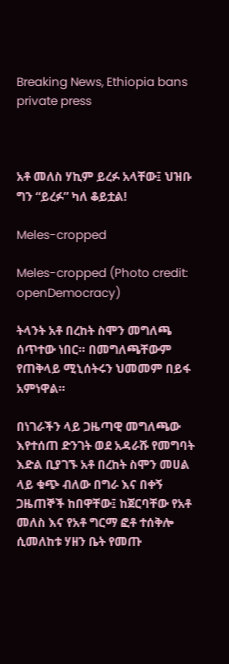Breaking News, Ethiopia bans private press



አቶ መለስ ሃኪም ይረፉ አላቸው፤ ህዝቡ ግን “ይረፉ” ካለ ቆይቷል!

Meles-cropped

Meles-cropped (Photo credit: openDemocracy)

ትላንት አቶ በረከት ስሞን መግለጫ ሰጥተው ነበር። በመግለጫቸውም የጠቅላይ ሚኒሰትሩን ህመመም በይፋ አምነዋል።

በነገራችን ላይ ጋዜጣዊ መግለጫው እየተሰጠ ድንገት ወደ አዳራሹ የመግባት እድል ቢያገኙ አቶ በረከት ስሞን መሀል ላይ ቁጭ ብለው በግራ እና በቀኝ ጋዜጠኞች ከበዋቸው፤ ከጀርባቸው የአቶ መለስ እና የአቶ ግርማ ፎቶ ተሰቅሎ ሲመለከቱ ሃዘን ቤት የመጡ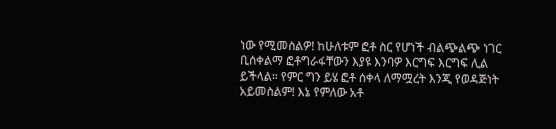ነው የሚመስልዎ! ከሁለቱም ፎቶ ስር የሆነች ብልጭልጭ ነገር ቢሰቀልማ ፎቶግራፋቸውን እያዩ እንባዎ እርግፍ እርግፍ ሊል ይችላል። የምር ግን ይሄ ፎቶ ሰቀላ ለማሟረት እንጂ የወዳጅነት አይመስልም! እኔ የምለው አቶ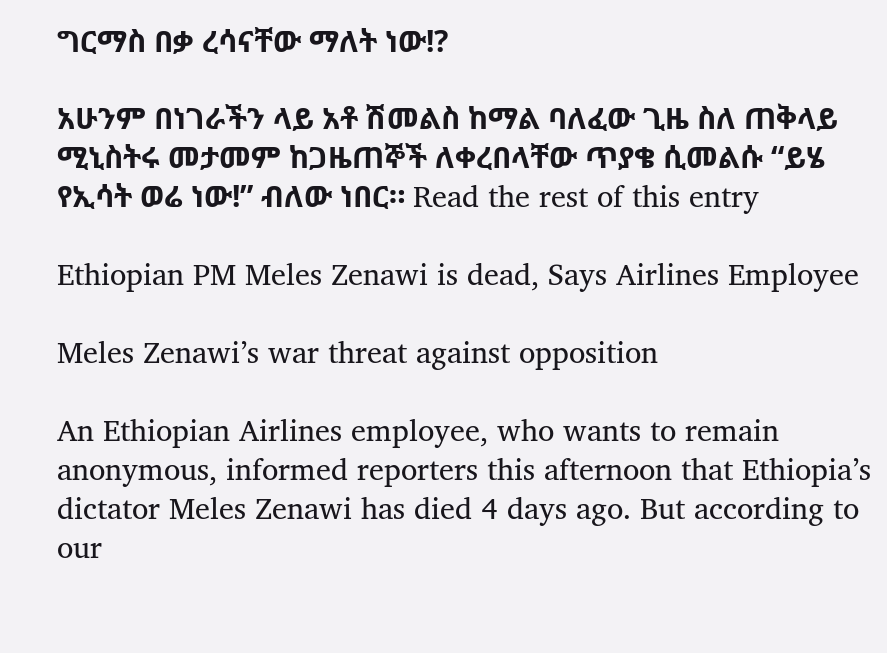ግርማስ በቃ ረሳናቸው ማለት ነው!?

አሁንም በነገራችን ላይ አቶ ሽመልስ ከማል ባለፈው ጊዜ ስለ ጠቅላይ ሚኒስትሩ መታመም ከጋዜጠኞች ለቀረበላቸው ጥያቄ ሲመልሱ “ይሄ የኢሳት ወሬ ነው!” ብለው ነበር። Read the rest of this entry

Ethiopian PM Meles Zenawi is dead, Says Airlines Employee

Meles Zenawi’s war threat against opposition

An Ethiopian Airlines employee, who wants to remain anonymous, informed reporters this afternoon that Ethiopia’s dictator Meles Zenawi has died 4 days ago. But according to our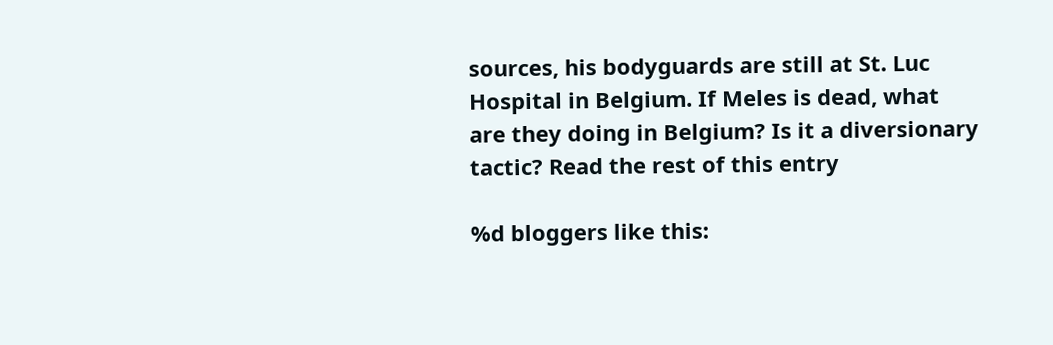sources, his bodyguards are still at St. Luc Hospital in Belgium. If Meles is dead, what are they doing in Belgium? Is it a diversionary tactic? Read the rest of this entry

%d bloggers like this: